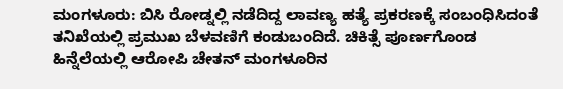ಮಂಗಳೂರು: ಬಿಸಿ ರೋಡ್ನಲ್ಲಿ ನಡೆದಿದ್ದ ಲಾವಣ್ಯ ಹತ್ಯೆ ಪ್ರಕರಣಕ್ಕೆ ಸಂಬಂಧಿಸಿದಂತೆ ತನಿಖೆಯಲ್ಲಿ ಪ್ರಮುಖ ಬೆಳವಣಿಗೆ ಕಂಡುಬಂದಿದೆ. ಚಿಕಿತ್ಸೆ ಪೂರ್ಣಗೊಂಡ ಹಿನ್ನೆಲೆಯಲ್ಲಿ ಆರೋಪಿ ಚೇತನ್ ಮಂಗಳೂರಿನ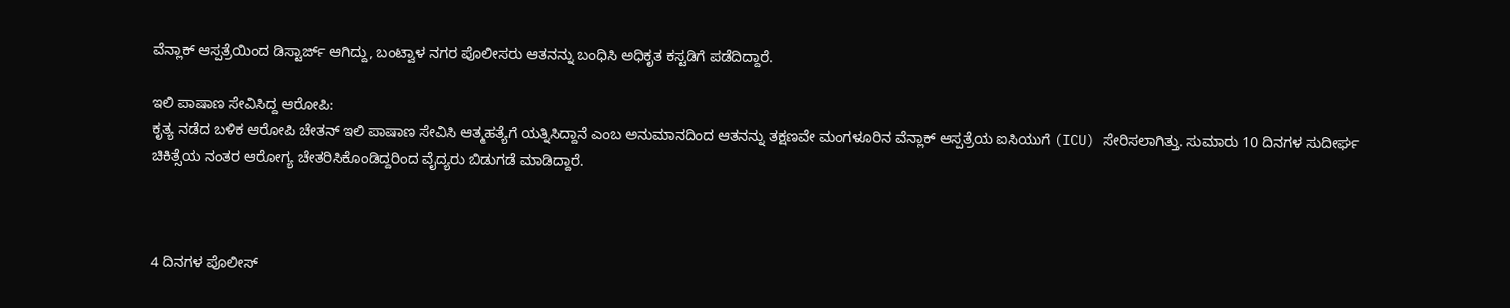ವೆನ್ಲಾಕ್ ಆಸ್ಪತ್ರೆಯಿಂದ ಡಿಸ್ಟಾರ್ಜ್ ಆಗಿದ್ದು, ಬಂಟ್ವಾಳ ನಗರ ಪೊಲೀಸರು ಆತನನ್ನು ಬಂಧಿಸಿ ಅಧಿಕೃತ ಕಸ್ಟಡಿಗೆ ಪಡೆದಿದ್ದಾರೆ.

ಇಲಿ ಪಾಷಾಣ ಸೇವಿಸಿದ್ದ ಆರೋಪಿ:
ಕೃತ್ಯ ನಡೆದ ಬಳಿಕ ಆರೋಪಿ ಚೇತನ್ ಇಲಿ ಪಾಷಾಣ ಸೇವಿಸಿ ಆತ್ಮಹತ್ಯೆಗೆ ಯತ್ನಿಸಿದ್ದಾನೆ ಎಂಬ ಅನುಮಾನದಿಂದ ಆತನನ್ನು ತಕ್ಷಣವೇ ಮಂಗಳೂರಿನ ವೆನ್ಲಾಕ್ ಆಸ್ಪತ್ರೆಯ ಐಸಿಯುಗೆ (ICU) ಸೇರಿಸಲಾಗಿತ್ತು. ಸುಮಾರು 10 ದಿನಗಳ ಸುದೀರ್ಘ ಚಿಕಿತ್ಸೆಯ ನಂತರ ಆರೋಗ್ಯ ಚೇತರಿಸಿಕೊಂಡಿದ್ದರಿಂದ ವೈದ್ಯರು ಬಿಡುಗಡೆ ಮಾಡಿದ್ದಾರೆ.



4 ದಿನಗಳ ಪೊಲೀಸ್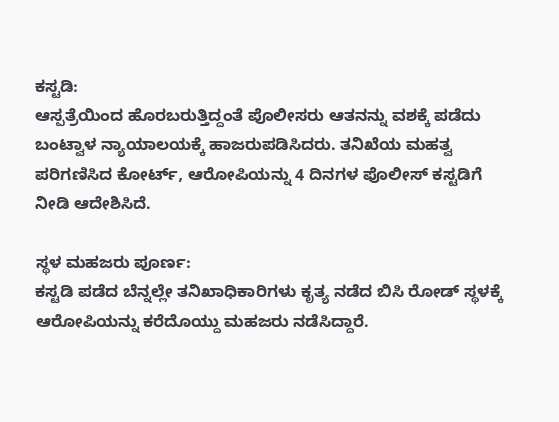ಕಸ್ಟಡಿ:
ಆಸ್ಪತ್ರೆಯಿಂದ ಹೊರಬರುತ್ತಿದ್ದಂತೆ ಪೊಲೀಸರು ಆತನನ್ನು ವಶಕ್ಕೆ ಪಡೆದು ಬಂಟ್ವಾಳ ನ್ಯಾಯಾಲಯಕ್ಕೆ ಹಾಜರುಪಡಿಸಿದರು. ತನಿಖೆಯ ಮಹತ್ವ ಪರಿಗಣಿಸಿದ ಕೋರ್ಟ್, ಆರೋಪಿಯನ್ನು 4 ದಿನಗಳ ಪೊಲೀಸ್ ಕಸ್ಟಡಿಗೆ ನೀಡಿ ಆದೇಶಿಸಿದೆ.

ಸ್ಥಳ ಮಹಜರು ಪೂರ್ಣ:
ಕಸ್ಟಡಿ ಪಡೆದ ಬೆನ್ನಲ್ಲೇ ತನಿಖಾಧಿಕಾರಿಗಳು ಕೃತ್ಯ ನಡೆದ ಬಿಸಿ ರೋಡ್ ಸ್ಥಳಕ್ಕೆ ಆರೋಪಿಯನ್ನು ಕರೆದೊಯ್ದು ಮಹಜರು ನಡೆಸಿದ್ದಾರೆ.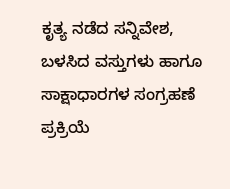ಕೃತ್ಯ ನಡೆದ ಸನ್ನಿವೇಶ, ಬಳಸಿದ ವಸ್ತುಗಳು ಹಾಗೂ ಸಾಕ್ಷಾಧಾರಗಳ ಸಂಗ್ರಹಣೆ ಪ್ರಕ್ರಿಯೆ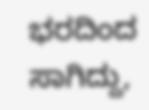ಭರದಿಂದ ಸಾಗಿದ್ದು,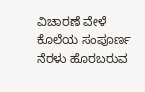ವಿಚಾರಣೆ ವೇಳೆ ಕೊಲೆಯ ಸಂಪೂರ್ಣ ನೆರಳು ಹೊರಬರುವ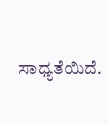ಸಾಧ್ಯತೆಯಿದೆ.